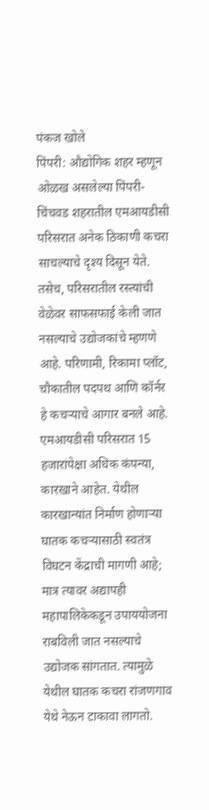पंकज खोले
पिंपरी: औद्योगिक शहर म्हणून ओळख असलेल्या पिंपरी-चिंचवड शहरातील एमआयडीसी परिसरात अनेक ठिकाणी कचरा साचल्याचे दृश्य दिसून येते. तसेच, परिसरातील रस्त्यांची वेळेवर साफसफाई केली जात नसल्याचे उद्योजकांचे म्हणणे आहे. परिणामी, रिकामा प्लॉट, चौकातील पदपथ आणि कॉर्नर हे कचऱ्याचे आगार बनले आहे.
एमआयडीसी परिसरात 15 हजारांपेक्षा अधिक कंपन्या, कारखाने आहेत. येथील कारखान्यांत निर्माण होणाऱ्या घातक कचऱ्यासाठी स्वतंत्र विघटन केंद्राची मागणी आहे; मात्र त्यावर अद्यापही महापालिकेकडून उपाययोजना राबविली जात नसल्याचे उद्योजक सांगतात. त्यामुळे येथील घातक कचरा रांजणगाव येथे नेऊन टाकावा लागतो.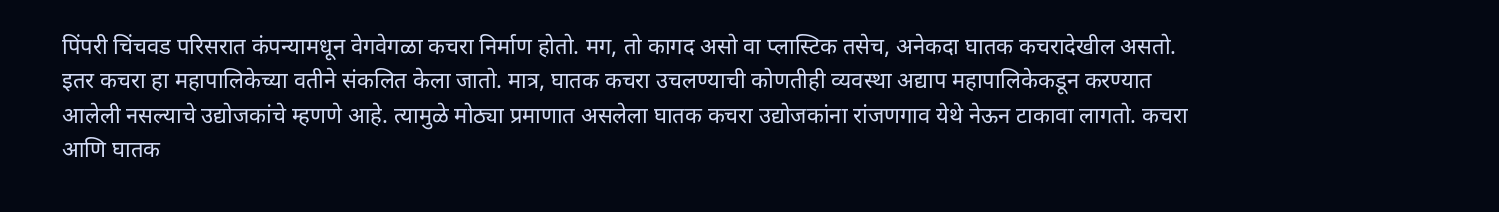पिंपरी चिंचवड परिसरात कंपन्यामधून वेगवेगळा कचरा निर्माण होतो. मग, तो कागद असो वा प्लास्टिक तसेच, अनेकदा घातक कचरादेखील असतो. इतर कचरा हा महापालिकेच्या वतीने संकलित केला जातो. मात्र, घातक कचरा उचलण्याची कोणतीही व्यवस्था अद्याप महापालिकेकडून करण्यात आलेली नसल्याचे उद्योजकांचे म्हणणे आहे. त्यामुळे मोठ्या प्रमाणात असलेला घातक कचरा उद्योजकांना रांजणगाव येथे नेऊन टाकावा लागतो. कचरा आणि घातक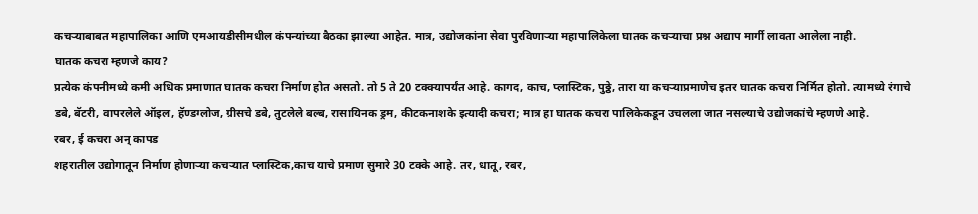कचऱ्याबाबत महापालिका आणि एमआयडीसीमधील कंपन्यांच्या बैठका झाल्या आहेत. मात्र, उद्योजकांना सेवा पुरविणाऱ्या महापालिकेला घातक कचऱ्याचा प्रश्न अद्याप मार्गी लावता आलेला नाही.
घातक कचरा म्हणजे काय?
प्रत्येक कंपनीमध्ये कमी अधिक प्रमाणात घातक कचरा निर्माण होत असतो. तो 5 ते 20 टक्क्यापर्यंत आहे. कागद, काच, प्लास्टिक, पुठ्ठे, तारा या कचऱ्याप्रमाणेच इतर घातक कचरा निर्मित होतो. त्यामध्ये रंगाचे डबे, बॅटरी, वापरलेले ऑइल, हॅण्डग्लोज, ग्रीसचे डबे, तुटलेले बल्ब, रासायिनक ड्रम, कीटकनाशके इत्यादी कचरा; मात्र हा घातक कचरा पालिकेकडून उचलला जात नसल्याचे उद्योजकांचे म्हणणे आहे.
रबर, ई कचरा अन् कापड
शहरातील उद्योगातून निर्माण होणाऱ्या कचऱ्यात प्लास्टिक,काच याचे प्रमाण सुमारे 30 टक्के आहे. तर, धातू, रबर,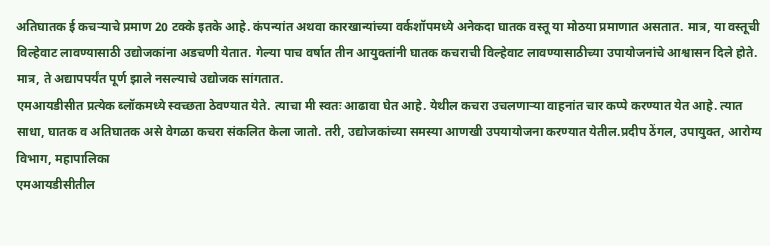अतिघातक ई कचऱ्याचे प्रमाण 20 टक्के इतके आहे. कंपन्यांत अथवा कारखान्यांच्या वर्कशॉपमध्ये अनेकदा घातक वस्तू या मोठया प्रमाणात असतात. मात्र, या वस्तूची विल्हेवाट लावण्यासाठी उद्योजकांना अडचणी येतात. गेल्या पाच वर्षात तीन आयुक्तांनी घातक कचराची विल्हेवाट लावण्यासाठीच्या उपायोजनांचे आश्वासन दिले होते. मात्र, ते अद्यापपर्यंत पूर्ण झाले नसल्याचे उद्योजक सांगतात.
एमआयडीसीत प्रत्येक ब्लॉकमध्ये स्वच्छता ठेवण्यात येते. त्याचा मी स्वतः आढावा घेत आहे. येथील कचरा उचलणाऱ्या वाहनांत चार कप्पे करण्यात येत आहे. त्यात साधा, घातक व अतिघातक असे वेगळा कचरा संकलित केला जातो. तरी, उद्योजकांच्या समस्या आणखी उपयायोजना करण्यात येतील.प्रदीप ठेंगल, उपायुक्त, आरोग्य विभाग, महापालिका
एमआयडीसीतील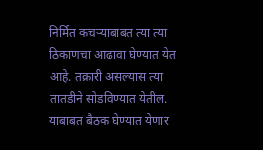निर्मित कचऱ्याबाबत त्या त्या ठिकाणचा आढावा घेण्यात येत आहे. तक्रारी असल्यास त्या तातडीने सोडविण्यात येतील. याबाबत बैठक घेण्यात येणार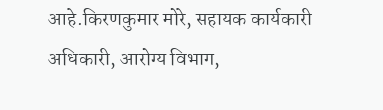आहे.किरणकुमार मोरे, सहायक कार्यकारी अधिकारी, आरोग्य विभाग,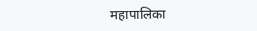महापालिका